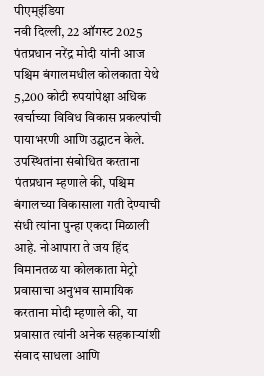पीएम्इंडिया
नवी दिल्ली, 22 ऑगस्ट 2025
पंतप्रधान नरेंद्र मोदी यांनी आज पश्चिम बंगालमधील कोलकाता येथे 5,200 कोटी रुपयांपेक्षा अधिक खर्चाच्या विविध विकास प्रकल्पांची पायाभरणी आणि उद्घाटन केले. उपस्थितांना संबोधित करताना पंतप्रधान म्हणाले की, पश्चिम बंगालच्या विकासाला गती देण्याची संधी त्यांना पुन्हा एकदा मिळाली आहे. नोआपारा ते जय हिंद विमानतळ या कोलकाता मेट्रो प्रवासाचा अनुभव सामायिक करताना मोदी म्हणाले की, या प्रवासात त्यांनी अनेक सहकाऱ्यांशी संवाद साधला आणि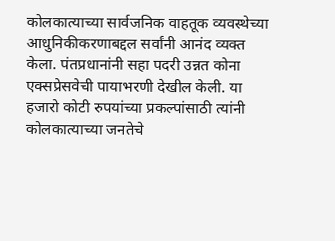कोलकात्याच्या सार्वजनिक वाहतूक व्यवस्थेच्या आधुनिकीकरणाबद्दल सर्वांनी आनंद व्यक्त केला. पंतप्रधानांनी सहा पदरी उन्नत कोना एक्सप्रेसवेची पायाभरणी देखील केली. या हजारो कोटी रुपयांच्या प्रकल्पांसाठी त्यांनी कोलकात्याच्या जनतेचे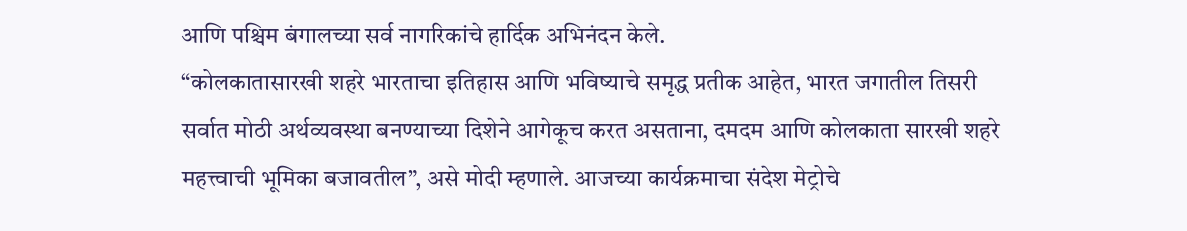आणि पश्चिम बंगालच्या सर्व नागरिकांचे हार्दिक अभिनंदन केले.
“कोलकातासारखी शहरे भारताचा इतिहास आणि भविष्याचे समृद्ध प्रतीक आहेत, भारत जगातील तिसरी सर्वात मोठी अर्थव्यवस्था बनण्याच्या दिशेने आगेकूच करत असताना, दमदम आणि कोलकाता सारखी शहरे महत्त्वाची भूमिका बजावतील”, असे मोदी म्हणाले. आजच्या कार्यक्रमाचा संदेश मेट्रोचे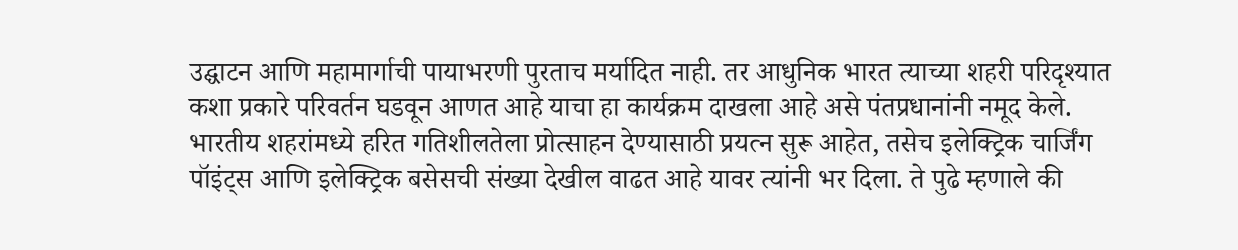उद्घाटन आणि महामार्गाची पायाभरणी पुरताच मर्यादित नाही. तर आधुनिक भारत त्याच्या शहरी परिदृश्यात कशा प्रकारे परिवर्तन घडवून आणत आहे याचा हा कार्यक्रम दाखला आहे असे पंतप्रधानांनी नमूद केले. भारतीय शहरांमध्ये हरित गतिशीलतेला प्रोत्साहन देण्यासाठी प्रयत्न सुरू आहेत, तसेच इलेक्ट्रिक चार्जिंग पॉइंट्स आणि इलेक्ट्रिक बसेसची संख्या देखील वाढत आहे यावर त्यांनी भर दिला. ते पुढे म्हणाले की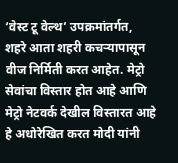‘वेस्ट टू वेल्थ’ उपक्रमांतर्गत, शहरे आता शहरी कचऱ्यापासून वीज निर्मिती करत आहेत. मेट्रो सेवांचा विस्तार होत आहे आणि मेट्रो नेटवर्क देखील विस्तारत आहे हे अधोरेखित करत मोदी यांनी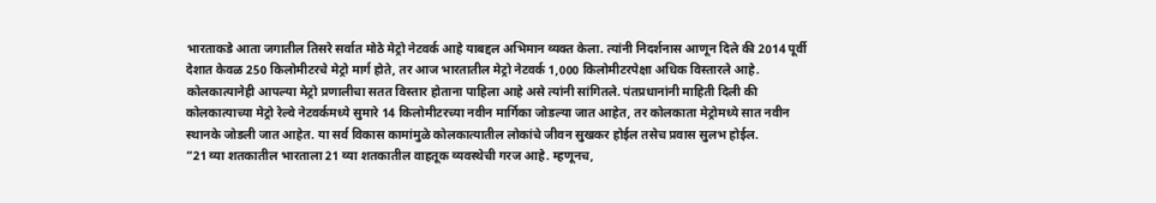भारताकडे आता जगातील तिसरे सर्वात मोठे मेट्रो नेटवर्क आहे याबद्दल अभिमान व्यक्त केला. त्यांनी निदर्शनास आणून दिले की 2014 पूर्वी देशात केवळ 250 किलोमीटरचे मेट्रो मार्ग होते, तर आज भारतातील मेट्रो नेटवर्क 1,000 किलोमीटरपेक्षा अधिक विस्तारले आहे. कोलकात्यानेही आपल्या मेट्रो प्रणालीचा सतत विस्तार होताना पाहिला आहे असे त्यांनी सांगितले. पंतप्रधानांनी माहिती दिली की कोलकात्याच्या मेट्रो रेल्वे नेटवर्कमध्ये सुमारे 14 किलोमीटरच्या नवीन मार्गिका जोडल्या जात आहेत, तर कोलकाता मेट्रोमध्ये सात नवीन स्थानके जोडली जात आहेत. या सर्व विकास कामांमुळे कोलकात्यातील लोकांचे जीवन सुखकर होईल तसेच प्रवास सुलभ होईल.
“21 व्या शतकातील भारताला 21 व्या शतकातील वाहतूक व्यवस्थेची गरज आहे. म्हणूनच,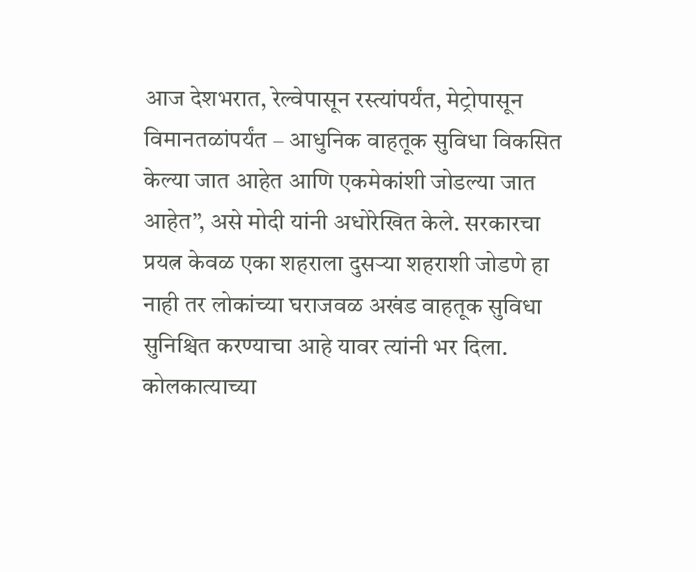आज देशभरात, रेल्वेपासून रस्त्यांपर्यंत, मेट्रोपासून विमानतळांपर्यंत – आधुनिक वाहतूक सुविधा विकसित केल्या जात आहेत आणि एकमेकांशी जोडल्या जात आहेत”, असे मोदी यांनी अधोरेखित केले. सरकारचा प्रयत्न केवळ एका शहराला दुसऱ्या शहराशी जोडणे हा नाही तर लोकांच्या घराजवळ अखंड वाहतूक सुविधा सुनिश्चित करण्याचा आहे यावर त्यांनी भर दिला. कोलकात्याच्या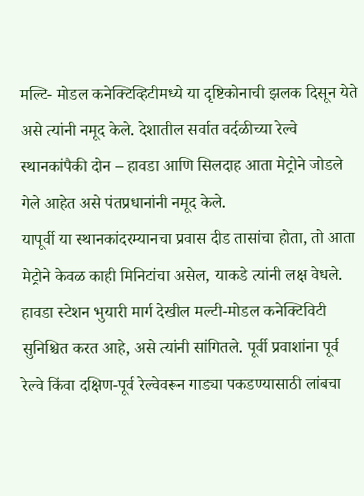मल्टि- मोडल कनेक्टिव्हिटीमध्ये या दृष्टिकोनाची झलक दिसून येते असे त्यांनी नमूद केले. देशातील सर्वात वर्दळीच्या रेल्वे स्थानकांपैकी दोन – हावडा आणि सिलदाह आता मेट्रोने जोडले गेले आहेत असे पंतप्रधानांनी नमूद केले.
यापूर्वी या स्थानकांदरम्यानचा प्रवास दीड तासांचा होता, तो आता मेट्रोने केवळ काही मिनिटांचा असेल, याकडे त्यांनी लक्ष वेधले. हावडा स्टेशन भुयारी मार्ग देखील मल्टी-मोडल कनेक्टिविटी सुनिश्चित करत आहे, असे त्यांनी सांगितले. पूर्वी प्रवाशांना पूर्व रेल्वे किंवा दक्षिण-पूर्व रेल्वेवरून गाड्या पकडण्यासाठी लांबचा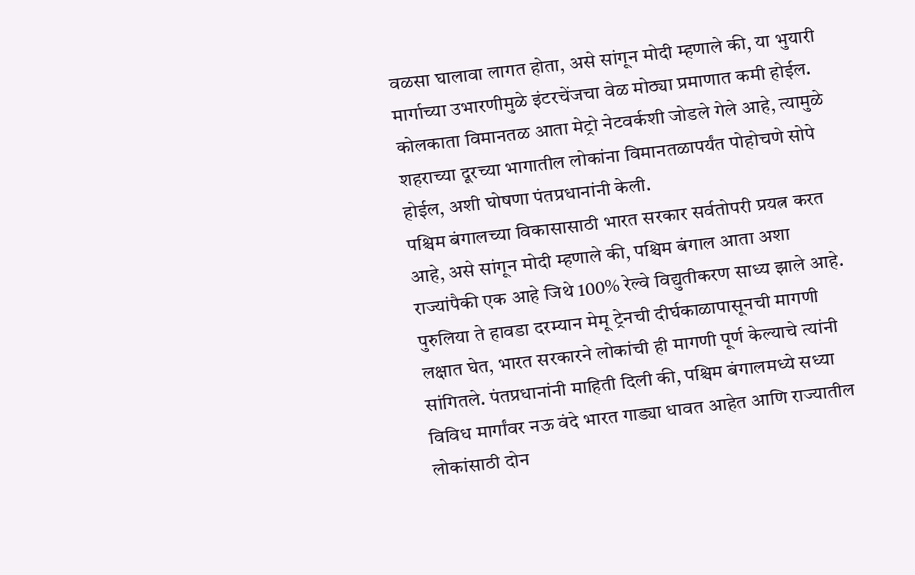वळसा घालावा लागत होता, असे सांगून मोदी म्हणाले की, या भुयारी मार्गाच्या उभारणीमुळे इंटरचेंजचा वेळ मोठ्या प्रमाणात कमी होईल. कोलकाता विमानतळ आता मेट्रो नेटवर्कशी जोडले गेले आहे, त्यामुळे शहराच्या दूरच्या भागातील लोकांना विमानतळापर्यंत पोहोचणे सोपे होईल, अशी घोषणा पंतप्रधानांनी केली.
पश्चिम बंगालच्या विकासासाठी भारत सरकार सर्वतोपरी प्रयत्न करत आहे, असे सांगून मोदी म्हणाले की, पश्चिम बंगाल आता अशा राज्यांपैकी एक आहे जिथे 100% रेल्वे विद्युतीकरण साध्य झाले आहे. पुरुलिया ते हावडा दरम्यान मेमू ट्रेनची दीर्घकाळापासूनची मागणी लक्षात घेत, भारत सरकारने लोकांची ही मागणी पूर्ण केल्याचे त्यांनी सांगितले. पंतप्रधानांनी माहिती दिली की, पश्चिम बंगालमध्ये सध्या विविध मार्गांवर नऊ वंदे भारत गाड्या धावत आहेत आणि राज्यातील लोकांसाठी दोन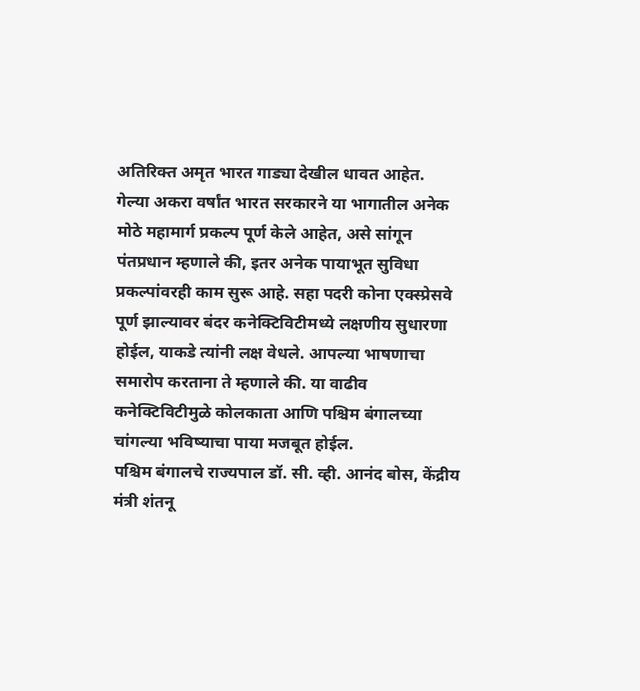अतिरिक्त अमृत भारत गाड्या देखील धावत आहेत.
गेल्या अकरा वर्षांत भारत सरकारने या भागातील अनेक मोठे महामार्ग प्रकल्प पूर्ण केले आहेत, असे सांगून पंतप्रधान म्हणाले की, इतर अनेक पायाभूत सुविधा प्रकल्पांवरही काम सुरू आहे. सहा पदरी कोना एक्स्प्रेसवे पूर्ण झाल्यावर बंदर कनेक्टिविटीमध्ये लक्षणीय सुधारणा होईल, याकडे त्यांनी लक्ष वेधले. आपल्या भाषणाचा समारोप करताना ते म्हणाले की. या वाढीव कनेक्टिविटीमुळे कोलकाता आणि पश्चिम बंगालच्या चांगल्या भविष्याचा पाया मजबूत होईल.
पश्चिम बंगालचे राज्यपाल डॉ. सी. व्ही. आनंद बोस, केंद्रीय मंत्री शंतनू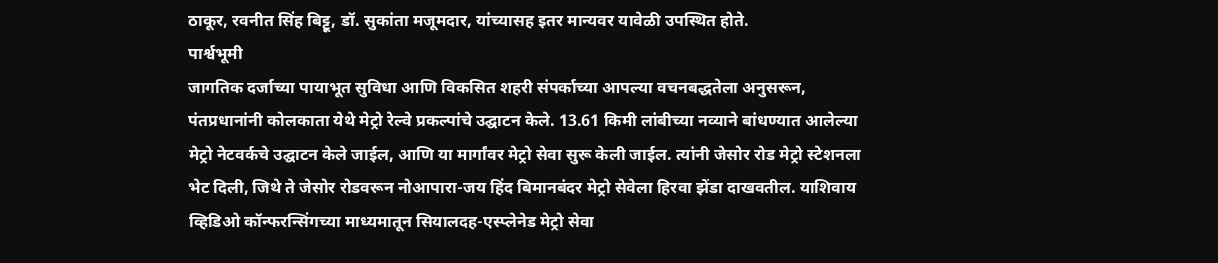ठाकूर, रवनीत सिंह बिट्टू, डॉ. सुकांता मजूमदार, यांच्यासह इतर मान्यवर यावेळी उपस्थित होते.
पार्श्वभूमी
जागतिक दर्जाच्या पायाभूत सुविधा आणि विकसित शहरी संपर्काच्या आपल्या वचनबद्धतेला अनुसरून, पंतप्रधानांनी कोलकाता येथे मेट्रो रेल्वे प्रकल्पांचे उद्घाटन केले. 13.61 किमी लांबीच्या नव्याने बांधण्यात आलेल्या मेट्रो नेटवर्कचे उद्घाटन केले जाईल, आणि या मार्गांवर मेट्रो सेवा सुरू केली जाईल. त्यांनी जेसोर रोड मेट्रो स्टेशनला भेट दिली, जिथे ते जेसोर रोडवरून नोआपारा-जय हिंद बिमानबंदर मेट्रो सेवेला हिरवा झेंडा दाखवतील. याशिवाय व्हिडिओ कॉन्फरन्सिंगच्या माध्यमातून सियालदह-एस्प्लेनेड मेट्रो सेवा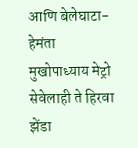आणि बेलेघाटा-हेमंता मुखोपाध्याय मेट्रो सेवेलाही ते हिरवा झेंडा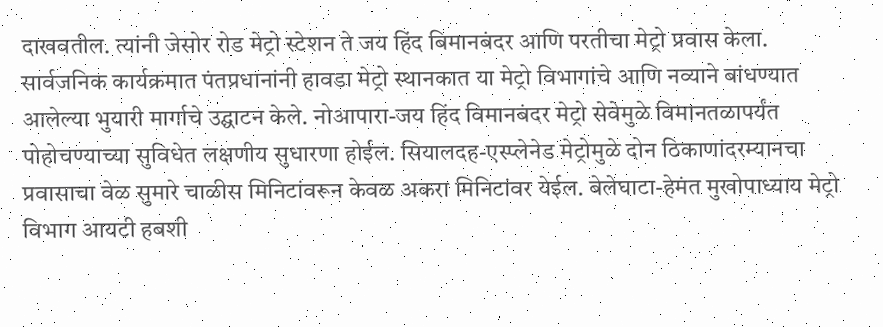दाखवतील. त्यांनी जेसोर रोड मेट्रो स्टेशन ते जय हिंद बिमानबंदर आणि परतीचा मेट्रो प्रवास केला.
सार्वजनिक कार्यक्रमात पंतप्रधानांनी हावडा मेट्रो स्थानकात या मेट्रो विभागांचे आणि नव्याने बांधण्यात आलेल्या भुयारी मार्गाचे उद्घाटन केले. नोआपारा-जय हिंद विमानबंदर मेट्रो सेवेमुळे विमानतळापर्यंत पोहोचण्याच्या सुविधेत लक्षणीय सुधारणा होईल. सियालदह-एस्प्लेनेड मेट्रोमुळे दोन ठिकाणांदरम्यानचा प्रवासाचा वेळ सुमारे चाळीस मिनिटांवरून केवळ अकरा मिनिटांवर येईल. बेलेघाटा-हेमंत मुखोपाध्याय मेट्रो विभाग आयटी हबशी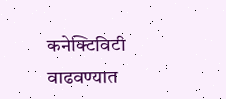कनेक्टिविटी वाढवण्यात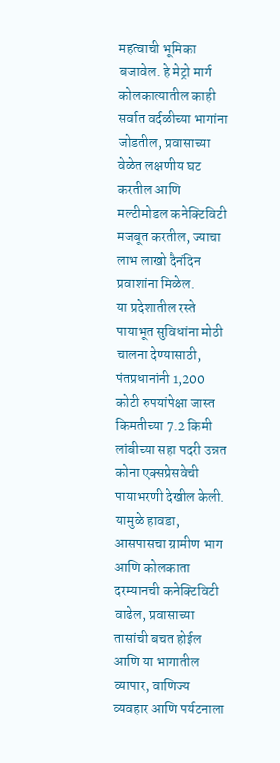महत्वाची भूमिका बजावेल. हे मेट्रो मार्ग कोलकात्यातील काही सर्वात वर्दळीच्या भागांना जोडतील, प्रवासाच्या वेळेत लक्षणीय घट करतील आणि मल्टीमोडल कनेक्टिविटी मजबूत करतील, ज्याचा लाभ लाखो दैनंदिन प्रवाशांना मिळेल.
या प्रदेशातील रस्ते पायाभूत सुविधांना मोठी चालना देण्यासाठी, पंतप्रधानांनी 1,200 कोटी रुपयांपेक्षा जास्त किमतीच्या 7.2 किमी लांबीच्या सहा पदरी उन्नत कोना एक्सप्रेसवेची पायाभरणी देखील केली. यामुळे हावडा, आसपासचा ग्रामीण भाग आणि कोलकाता दरम्यानची कनेक्टिविटी वाढेल, प्रवासाच्या तासांची बचत होईल आणि या भागातील व्यापार, वाणिज्य व्यवहार आणि पर्यटनाला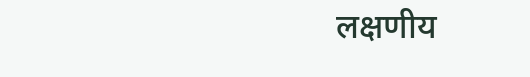लक्षणीय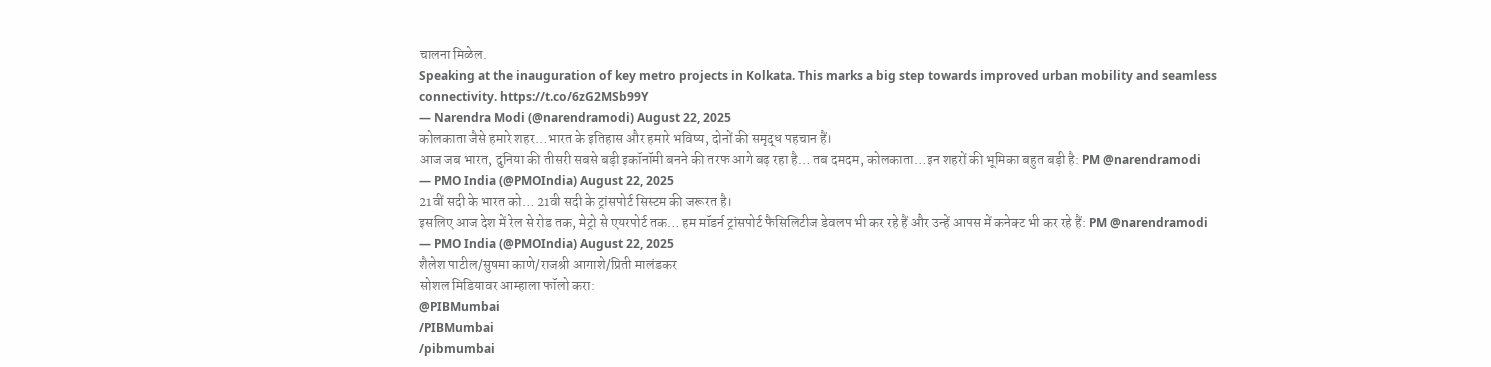चालना मिळेल.
Speaking at the inauguration of key metro projects in Kolkata. This marks a big step towards improved urban mobility and seamless connectivity. https://t.co/6zG2MSb99Y
— Narendra Modi (@narendramodi) August 22, 2025
कोलकाता जैसे हमारे शहर…भारत के इतिहास और हमारे भविष्य, दोनों की समृद्ध पहचान हैं।
आज जब भारत, दुनिया की तीसरी सबसे बड़ी इकॉनॉमी बनने की तरफ आगे बढ़ रहा है… तब दमदम, कोलकाता…इन शहरों की भूमिका बहुत बड़ी है: PM @narendramodi
— PMO India (@PMOIndia) August 22, 2025
21वीं सदी के भारत को… 21वी सदी के ट्रांसपोर्ट सिस्टम की जरूरत है।
इसलिए आज देश में रेल से रोड तक, मेट्रो से एयरपोर्ट तक… हम मॉडर्न ट्रांसपोर्ट फैसिलिटीज डेवलप भी कर रहे हैं और उन्हें आपस में कनेक्ट भी कर रहे हैं: PM @narendramodi
— PMO India (@PMOIndia) August 22, 2025
शैलेश पाटील/सुषमा काणे/राजश्री आगाशे/प्रिती मालंडकर
सोशल मिडियावर आम्हाला फॉलो करा:
@PIBMumbai
/PIBMumbai
/pibmumbai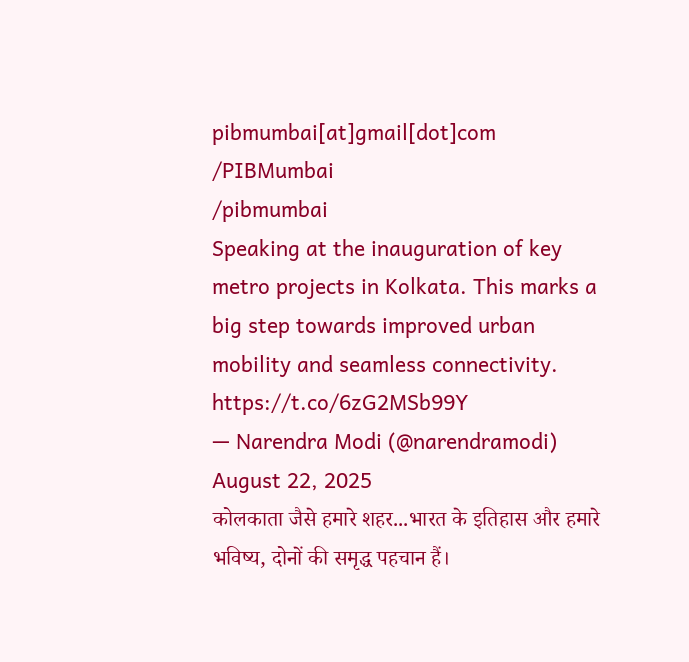pibmumbai[at]gmail[dot]com
/PIBMumbai
/pibmumbai
Speaking at the inauguration of key metro projects in Kolkata. This marks a big step towards improved urban mobility and seamless connectivity. https://t.co/6zG2MSb99Y
— Narendra Modi (@narendramodi) August 22, 2025
कोलकाता जैसे हमारे शहर...भारत के इतिहास और हमारे भविष्य, दोनों की समृद्ध पहचान हैं।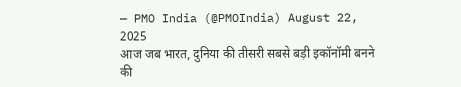— PMO India (@PMOIndia) August 22, 2025
आज जब भारत, दुनिया की तीसरी सबसे बड़ी इकॉनॉमी बनने की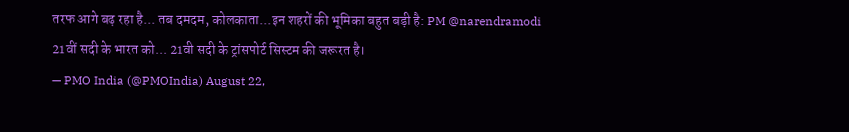तरफ आगे बढ़ रहा है... तब दमदम, कोलकाता...इन शहरों की भूमिका बहुत बड़ी है: PM @narendramodi
21वीं सदी के भारत को... 21वी सदी के ट्रांसपोर्ट सिस्टम की जरूरत है।
— PMO India (@PMOIndia) August 22,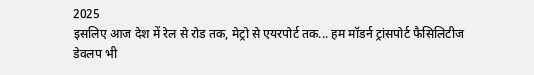2025
इसलिए आज देश में रेल से रोड तक, मेट्रो से एयरपोर्ट तक... हम मॉडर्न ट्रांसपोर्ट फैसिलिटीज डेवलप भी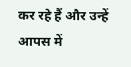कर रहे हैं और उन्हें आपस में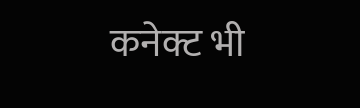कनेक्ट भी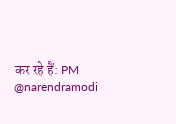कर रहे हैं: PM @narendramodi